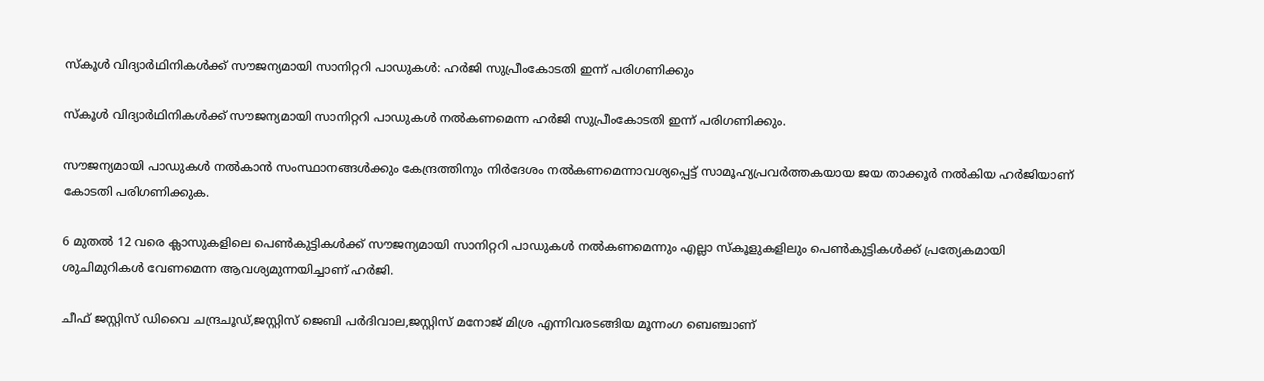സ്‌കൂള്‍ വിദ്യാര്‍ഥിനികള്‍ക്ക് സൗജന്യമായി സാനിറ്ററി പാഡുകള്‍: ഹര്‍ജി സുപ്രീംകോടതി ഇന്ന് പരിഗണിക്കും

സ്‌കൂള്‍ വിദ്യാര്‍ഥിനികള്‍ക്ക് സൗജന്യമായി സാനിറ്ററി പാഡുകള്‍ നല്‍കണമെന്ന ഹര്‍ജി സുപ്രീംകോടതി ഇന്ന് പരിഗണിക്കും.

സൗജന്യമായി പാഡുകള്‍ നല്‍കാന്‍ സംസ്ഥാനങ്ങള്‍ക്കും കേന്ദ്രത്തിനും നിര്‍ദേശം നല്‍കണമെന്നാവശ്യപ്പെട്ട് സാമൂഹ്യപ്രവര്‍ത്തകയായ ജയ താക്കൂര്‍ നല്‍കിയ ഹര്‍ജിയാണ് കോടതി പരിഗണിക്കുക.

6 മുതല്‍ 12 വരെ ക്ലാസുകളിലെ പെണ്‍കുട്ടികള്‍ക്ക് സൗജന്യമായി സാനിറ്ററി പാഡുകള്‍ നല്‍കണമെന്നും എല്ലാ സ്‌കൂളുകളിലും പെണ്‍കുട്ടികള്‍ക്ക് പ്രത്യേകമായി ശുചിമുറികള്‍ വേണമെന്ന ആവശ്യമുന്നയിച്ചാണ് ഹര്‍ജി.

ചീഫ് ജസ്റ്റിസ് ഡിവൈ ചന്ദ്രചൂഡ്,ജസ്റ്റിസ് ജെബി പര്‍ദിവാല,ജസ്റ്റിസ് മനോജ് മിശ്ര എന്നിവരടങ്ങിയ മൂന്നംഗ ബെഞ്ചാണ്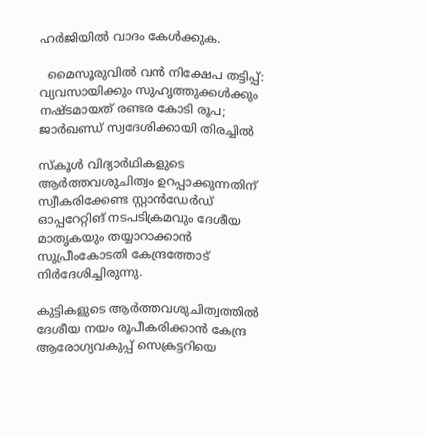ഹര്‍ജിയില്‍ വാദം കേള്‍ക്കുക.

  മൈസൂരുവിൽ വൻ നിക്ഷേപ തട്ടിപ്പ്: വ്യവസായിക്കും സുഹൃത്തുക്കൾക്കും നഷ്ടമായത് രണ്ടര കോടി രൂപ; ജാർഖണ്ഡ് സ്വദേശിക്കായി തിരച്ചിൽ

സ്‌കൂള്‍ വിദ്യാര്‍ഥികളുടെ ആര്‍ത്തവശുചിത്വം ഉറപ്പാക്കുന്നതിന് സ്വീകരിക്കേണ്ട സ്റ്റാന്‍ഡേര്‍ഡ് ഓപ്പറേറ്റിങ് നടപടിക്രമവും ദേശീയ മാതൃകയും തയ്യാറാക്കാന്‍ സുപ്രീംകോടതി കേന്ദ്രത്തോട് നിര്‍ദേശിച്ചിരുന്നു.

കുട്ടികളുടെ ആര്‍ത്തവശുചിത്വത്തില്‍ ദേശീയ നയം രൂപീകരിക്കാന്‍ കേന്ദ്ര ആരോഗ്യവകുപ്പ് സെക്രട്ടറിയെ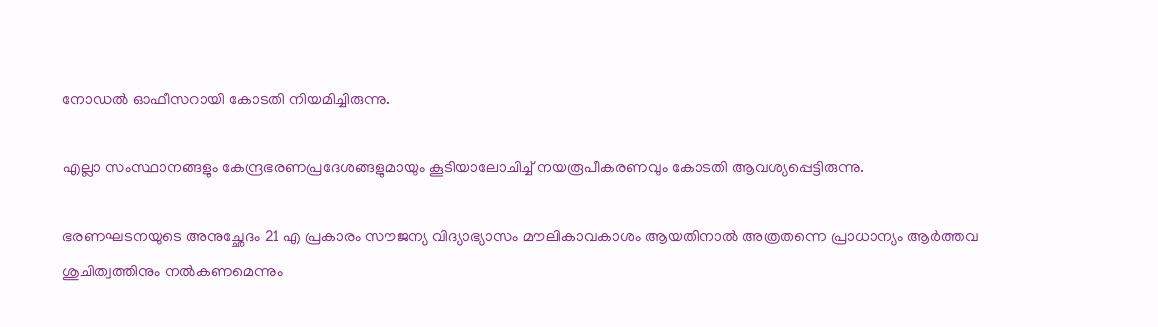നോഡല്‍ ഓഫീസറായി കോടതി നിയമിച്ചിരുന്നു.

എല്ലാ സംസ്ഥാനങ്ങളും കേന്ദ്രഭരണപ്രദേശങ്ങളുമായും കൂടിയാലോചിച്ച് നയരൂപീകരണവും കോടതി ആവശ്യപ്പെട്ടിരുന്നു.

ഭരണഘടനയുടെ അനുച്ഛേദം 21 എ പ്രകാരം സൗജന്യ വിദ്യാഭ്യാസം മൗലികാവകാശം ആയതിനാല്‍ അത്രതന്നെ പ്രാധാന്യം ആര്‍ത്തവ ശുചിത്വത്തിനും നല്‍കണമെന്നും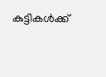കുട്ടികള്‍ക്ക്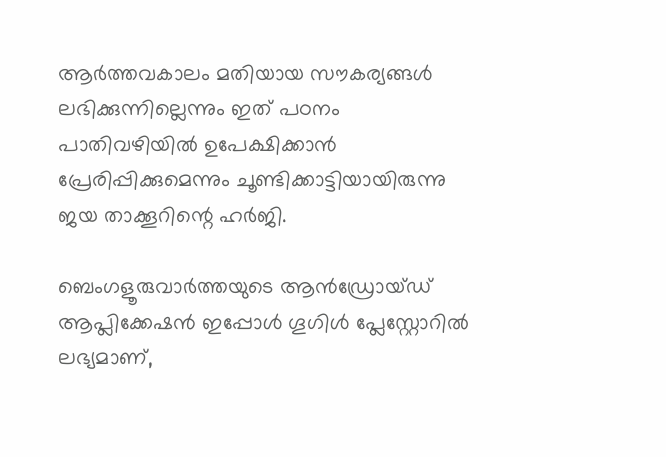ആര്‍ത്തവകാലം മതിയായ സൗകര്യങ്ങള്‍ ലഭിക്കുന്നില്ലെന്നും ഇത് പഠനം പാതിവഴിയില്‍ ഉപേക്ഷിക്കാന്‍ പ്രേരിപ്പിക്കുമെന്നും ചൂണ്ടിക്കാട്ടിയായിരുന്നു ജയ താക്കൂറിന്റെ ഹര്‍ജി.

ബെംഗളൂരുവാർത്തയുടെ ആൻഡ്രോയ്ഡ് ആപ്ലിക്കേഷൻ ഇപ്പോൾ ഗൂഗിൾ പ്ലേസ്റ്റോറിൽ ലഭ്യമാണ്,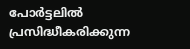പോർട്ടലിൽ പ്രസിദ്ധീകരിക്കുന്ന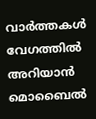വാർത്തകൾ വേഗത്തിൽ അറിയാൻ മൊബൈൽ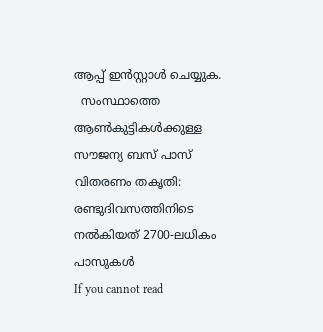ആപ്പ് ഇൻസ്റ്റാൾ ചെയ്യുക.
  സംസ്ഥാത്തെ ആൺകുട്ടികൾക്കുള്ള സൗജന്യ ബസ് പാസ് വിതരണം തകൃതി: രണ്ടുദിവസത്തിനിടെ നൽകിയത് 2700-ലധികം പാസുകൾ
If you cannot read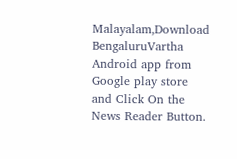Malayalam,Download BengaluruVartha Android app from Google play store and Click On the News Reader Button.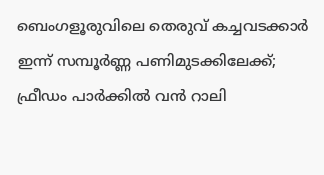ബെംഗളൂരുവിലെ തെരുവ് കച്ചവടക്കാർ ഇന്ന് സമ്പൂർണ്ണ പണിമുടക്കിലേക്ക്; ഫ്രീഡം പാർക്കിൽ വൻ റാലി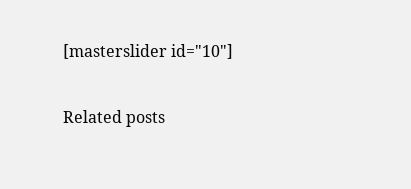[masterslider id="10"]

Related posts